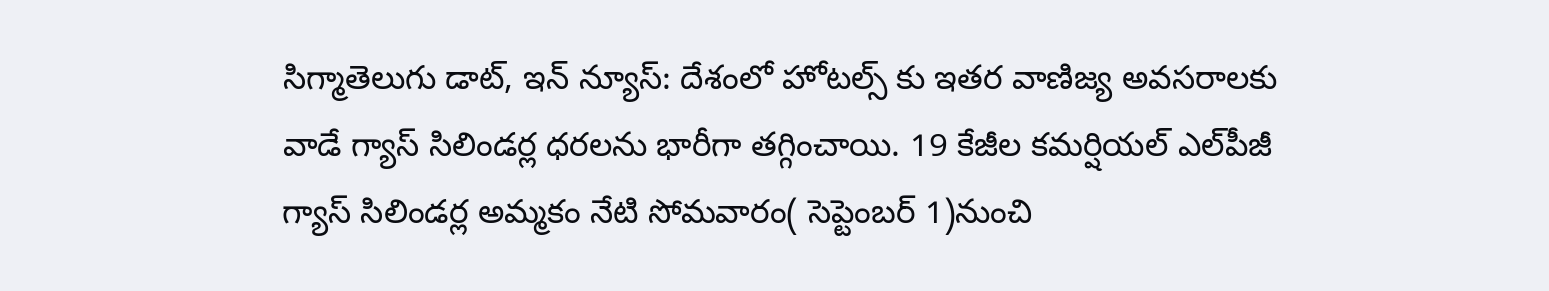సిగ్మాతెలుగు డాట్, ఇన్ న్యూస్: దేశంలో హోటల్స్ కు ఇతర వాణిజ్య అవసరాలకు వాడే గ్యాస్ సిలిండర్ల ధరలను భారీగా తగ్గించాయి. 19 కేజీల కమర్షియల్ ఎల్‌పీజీ గ్యాస్ సిలిండర్ల అమ్మకం నేటి సోమవారం( సెప్టెంబర్ 1)నుంచి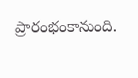ప్రారంభంకానుంది.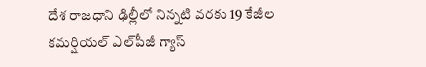దేశ రాజధాని ఢిల్లీలో నిన్నటి వరకు 19 కేజీల కమర్షియల్ ఎల్‌పీజీ గ్యాస్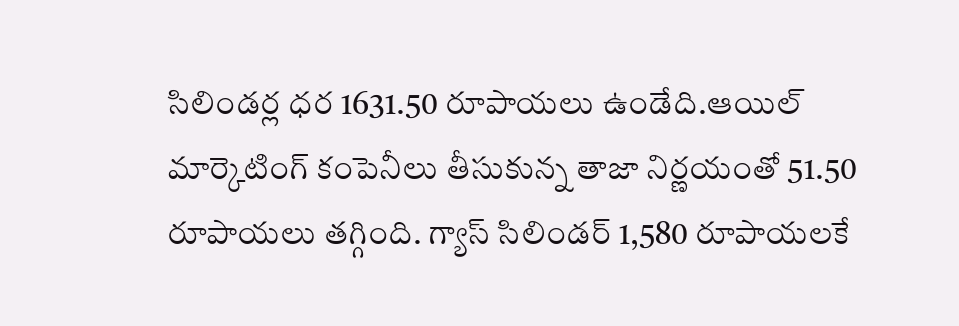సిలిండర్ల ధర 1631.50 రూపాయలు ఉండేది.ఆయిల్ మార్కెటింగ్ కంపెనీలు తీసుకున్న తాజా నిర్ణయంతో 51.50 రూపాయలు తగ్గింది. గ్యాస్ సిలిండర్ 1,580 రూపాయలకే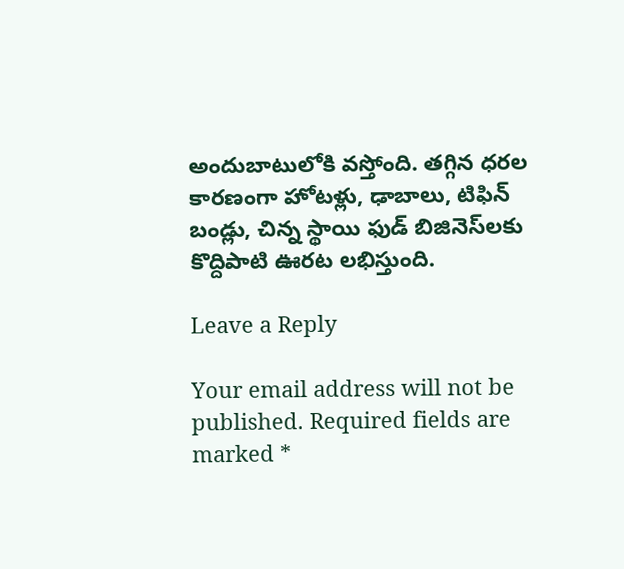అందుబాటులోకి వస్తోంది. తగ్గిన ధరల కారణంగా హోటళ్లు, ఢాబాలు, టిఫిన్ బండ్లు, చిన్న స్థాయి ఫుడ్ బిజినెస్‌లకు కొద్దిపాటి ఊరట లభిస్తుంది.

Leave a Reply

Your email address will not be published. Required fields are marked *